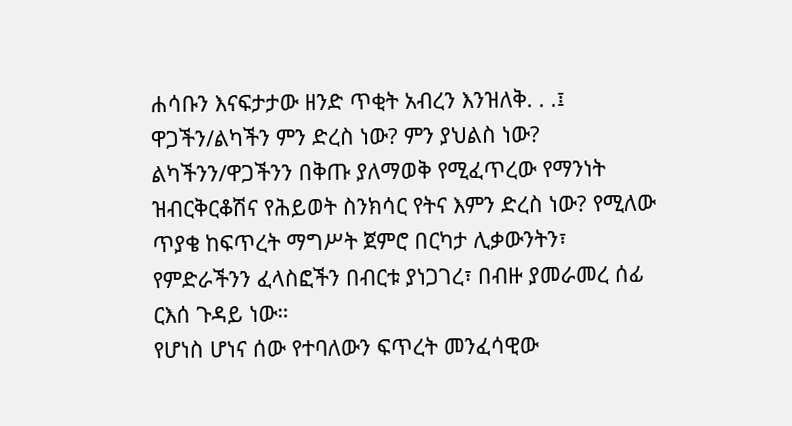ሐሳቡን እናፍታታው ዘንድ ጥቂት አብረን እንዝለቅ. . .፤
ዋጋችን/ልካችን ምን ድረስ ነው? ምን ያህልስ ነው? ልካችንን/ዋጋችንን በቅጡ ያለማወቅ የሚፈጥረው የማንነት ዝብርቅርቆሽና የሕይወት ስንክሳር የትና እምን ድረስ ነው? የሚለው ጥያቄ ከፍጥረት ማግሥት ጀምሮ በርካታ ሊቃውንትን፣ የምድራችንን ፈላስፎችን በብርቱ ያነጋገረ፣ በብዙ ያመራመረ ሰፊ ርእሰ ጉዳይ ነው።
የሆነስ ሆነና ሰው የተባለውን ፍጥረት መንፈሳዊው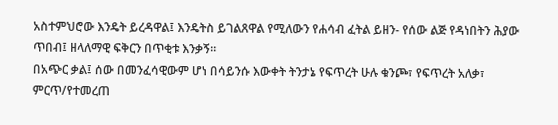አስተምህሮው እንዴት ይረዳዋል፤ እንዴትስ ይገልጸዋል የሚለውን የሐሳብ ፈትል ይዘን- የሰው ልጅ የዳነበትን ሕያው ጥበብ፤ ዘላለማዊ ፍቅርን በጥቂቱ እንቃኝ።
በአጭር ቃል፤ ሰው በመንፈሳዊውም ሆነ በሳይንሱ እውቀት ትንታኔ የፍጥረት ሁሉ ቁንጮ፣ የፍጥረት አለቃ፣ ምርጥ/የተመረጠ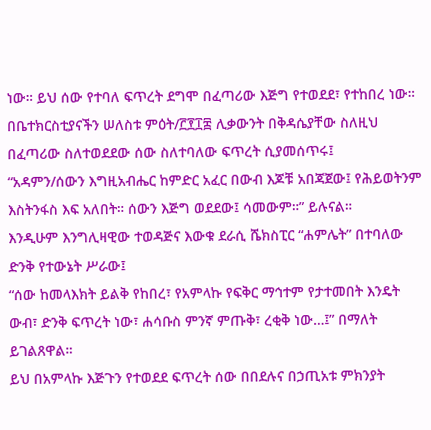ነው። ይህ ሰው የተባለ ፍጥረት ደግሞ በፈጣሪው እጅግ የተወደደ፣ የተከበረ ነው።
በቤተክርስቲያናችን ሠለስቱ ምዕት/፫፻፲፰ ሊቃውንት በቅዳሴያቸው ስለዚህ በፈጣሪው ስለተወደደው ሰው ስለተባለው ፍጥረት ሲያመሰጥሩ፤
“አዳምን/ሰውን እግዚአብሔር ከምድር አፈር በውብ እጆቹ አበጃጀው፤ የሕይወትንም እስትንፋስ እፍ አለበት። ሰውን እጅግ ወደደው፤ ሳመውም።” ይሉናል።
እንዲሁም እንግሊዛዊው ተወዳጅና እውቁ ደራሲ ሼክስፒር “ሐምሌት” በተባለው ድንቅ የተውኔት ሥራው፤
“ሰው ከመላእክት ይልቅ የከበረ፣ የአምላኩ የፍቅር ማኅተም የታተመበት እንዴት ውብ፣ ድንቅ ፍጥረት ነው፣ ሐሳቡስ ምንኛ ምጡቅ፣ ረቂቅ ነው…፤” በማለት ይገልጸዋል።
ይህ በአምላኩ እጅጉን የተወደደ ፍጥረት ሰው በበደሉና በኃጢአቱ ምክንያት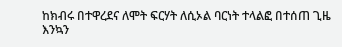ከክብሩ በተዋረደና ለሞት ፍርሃት ለሲኦል ባርነት ተላልፎ በተሰጠ ጊዜ እንኳን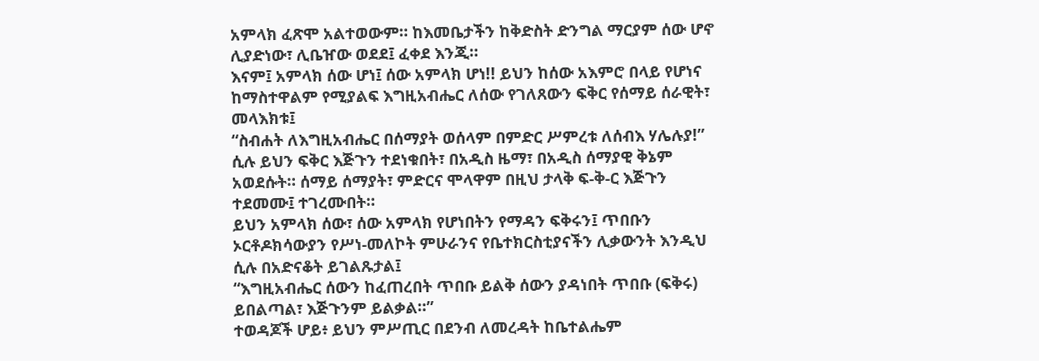አምላክ ፈጽሞ አልተወውም። ከእመቤታችን ከቅድስት ድንግል ማርያም ሰው ሆኖ ሊያድነው፣ ሊቤዠው ወደደ፤ ፈቀደ እንጂ።
እናም፤ አምላክ ሰው ሆነ፤ ሰው አምላክ ሆነ!! ይህን ከሰው አእምሮ በላይ የሆነና ከማስተዋልም የሚያልፍ እግዚአብሔር ለሰው የገለጸውን ፍቅር የሰማይ ሰራዊት፣ መላእክቱ፤
“ስብሐት ለእግዚአብሔር በሰማያት ወሰላም በምድር ሥምረቱ ለሰብእ ሃሌሉያ!” ሲሉ ይህን ፍቅር እጅጉን ተደነቁበት፣ በአዲስ ዜማ፣ በአዲስ ሰማያዊ ቅኔም አወደሱት። ሰማይ ሰማያት፣ ምድርና ሞላዋም በዚህ ታላቅ ፍ-ቅ-ር እጅጉን ተደመሙ፤ ተገረሙበት።
ይህን አምላክ ሰው፣ ሰው አምላክ የሆነበትን የማዳን ፍቅሩን፤ ጥበቡን ኦርቶዶክሳውያን የሥነ-መለኮት ምሁራንና የቤተክርስቲያናችን ሊቃውንት እንዲህ ሲሉ በአድናቆት ይገልጹታል፤
“እግዚአብሔር ሰውን ከፈጠረበት ጥበቡ ይልቅ ሰውን ያዳነበት ጥበቡ (ፍቅሩ) ይበልጣል፣ እጅጉንም ይልቃል።”
ተወዳጆች ሆይ፥ ይህን ምሥጢር በደንብ ለመረዳት ከቤተልሔም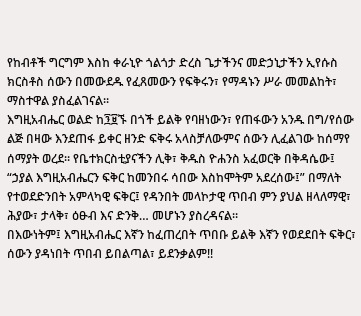የከብቶች ግርግም እስከ ቀራኒዮ ጎልጎታ ድረስ ጌታችንና መድኃኒታችን ኢየሱስ ክርስቶስ ሰውን በመውደዱ የፈጸመውን የፍቅሩን፣ የማዳኑን ሥራ መመልከት፣ ማስተዋል ያስፈልገናል።
እግዚአብሔር ወልድ ከ፺፱ኙ በጎች ይልቅ የባዘነውን፣ የጠፋውን አንዱ በግ/የሰው ልጅ በዛው እንደጠፋ ይቀር ዘንድ ፍቅሩ አላስቻለውምና ሰውን ሊፈልገው ከሰማየ ሰማያት ወረደ። የቤተክርስቲያናችን ሊቅ፣ ቅዱስ ዮሐንስ አፈወርቅ በቅዳሴው፤
“ኃያል እግዚአብሔርን ፍቅር ከመንበሩ ሳበው እስከሞትም አደረሰው፤” በማለት የተወደድንበት አምላካዊ ፍቅር፤ የዳንበት መላኮታዊ ጥበብ ምን ያህል ዘላለማዊ፣ ሕያው፣ ታላቅ፣ ዕፁብ እና ድንቅ… መሆኑን ያስረዳናል።
በእውነትም፤ እግዚአብሔር እኛን ከፈጠረበት ጥበቡ ይልቅ እኛን የወደደበት ፍቅር፣ ሰውን ያዳነበት ጥበብ ይበልጣል፣ ይደንቃልም!!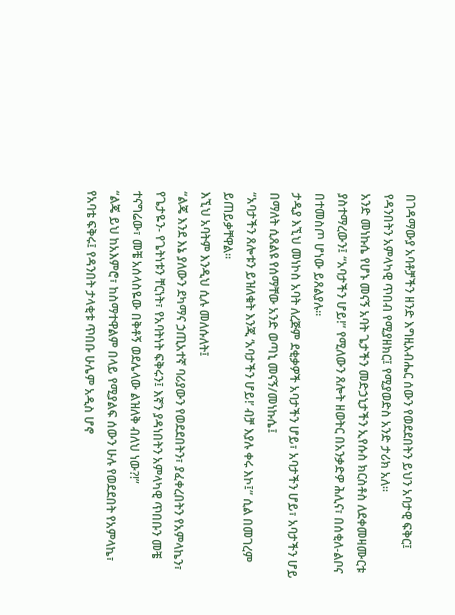በገዳማውያ አባቶቻችን ዘንድ እግዚአብሔር ሰውን የወደደበትን ይህን አባታዊ ፍቅር፤ የዳንበትን አምላካዊ ጥበብ የሚያዘክር፤ የሚያወድስ አንድ ታሪክ አለ።
አንድ መነኩሴ የሆኑ መናኝ አባት ጌታችን መድኃኒታችን ኢየሱስ ክርስቶስ ለደቀመዛሙርቱ ያስተማረውን፤ “አባታችን ሆይ!” የሚለውን ጸሎት ዘወትር በአንቃድዎ ሕሊና፣ በሰቂለ-ልቦና በተመስጦ ሆነው ይጸልያሉ።
ታዲያ እኚህ መነኮስ አባት ለረጅም ደቂቃዎች አባታችን ሆይ፣ አባታችን ሆይ፣ አባታችን ሆይ በማለት ሲጸልዩ የሰማቸው አንድ ወጣኒ መናኝ/መነኩሴ፤
“አባታችን ጸሎቱን ይዝለቁት እንጂ ‘አባታችን ሆይ!’ ብቻ እያሉ ቀሩ እኮ፤” ሲል በመገረም ይጠይቃቸዋል።
እኚህ አባትም እንዲህ ሲሉ መለሱለት፤
“ልጄ እንደ እኔ ያለውን ደካማና ኃጢአተኛ ባሪያውን የወደደበትን፣ ያፈቀረበትን የአምላኬን፣ የጌታዬን- የጌትነቱን ቸርነት፣ የአባትነት ፍቅሩን፤ እኛን ያዳነበትን አምላካዊ ጥበቡን መቼ ተናግሬው፣ መቼ አሰላስዬው በቅቶኝ ወደሌላው ልዝለቅ ብለህ ነው?!”
“ልጄ ይህ ከአእምሮ፣ ከስማተዋልም በላይ የሚያልፍ ሰውን ሁሉ የወደደበት የአምላኬ፣ የአባቴ ፍቅሩ፤ የዳንበት ታላቂቱ ጥበቡ ሁሌም አዲስ ሆኖ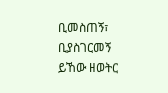ቢመስጠኝ፣ ቢያስገርመኝ ይኸው ዘወትር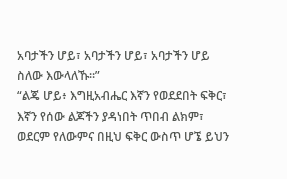አባታችን ሆይ፣ አባታችን ሆይ፣ አባታችን ሆይ ስለው እውላለኹ።”
“ልጄ ሆይ፥ እግዚአብሔር እኛን የወደደበት ፍቅር፣ እኛን የሰው ልጆችን ያዳነበት ጥበብ ልክም፣ ወደርም የለውምና በዚህ ፍቅር ውስጥ ሆኜ ይህን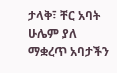ታላቅ፣ ቸር አባት ሁሌም ያለ ማቋረጥ አባታችን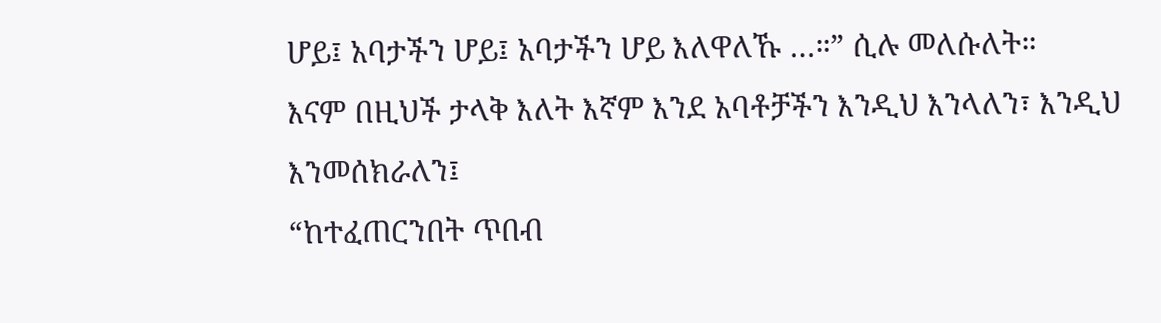ሆይ፤ አባታችን ሆይ፤ አባታችን ሆይ እለዋለኹ …።” ሲሉ መለሱለት።
እናም በዚህች ታላቅ እለት እኛም እንደ አባቶቻችን እንዲህ እንላለን፣ እንዲህ እንመሰክራለን፤
“ከተፈጠርንበት ጥበብ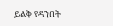ይልቅ የዳንበት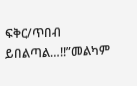ፍቅር/ጥበብ ይበልጣል…!!”መልካም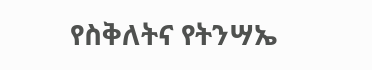የስቅለትና የትንሣኤ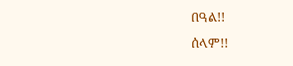በዓል!!
ሰላም!!